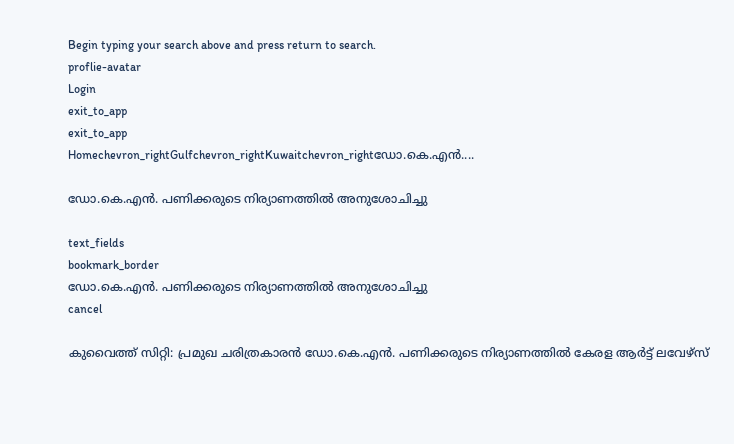Begin typing your search above and press return to search.
proflie-avatar
Login
exit_to_app
exit_to_app
Homechevron_rightGulfchevron_rightKuwaitchevron_rightഡോ.കെ.എൻ....

ഡോ.കെ.എൻ. പണിക്കരുടെ നിര്യാണത്തിൽ അനുശോചിച്ചു

text_fields
bookmark_border
ഡോ.കെ.എൻ. പണിക്കരുടെ നിര്യാണത്തിൽ അനുശോചിച്ചു
cancel

കുവൈത്ത് സിറ്റി: പ്രമുഖ ചരിത്രകാരൻ ഡോ.കെ.എൻ. പണിക്കരുടെ നിര്യാണത്തിൽ കേരള ആർട്ട് ലവേഴ്സ്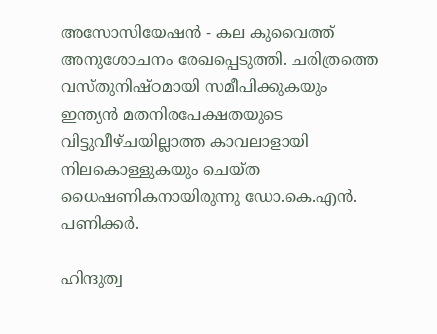അസോസിയേഷൻ - കല കുവൈത്ത് അനുശോചനം രേഖപ്പെടുത്തി. ചരിത്രത്തെ വസ്തുനിഷ്ഠമായി സമീപിക്കുകയും ഇന്ത്യൻ മതനിരപേക്ഷതയുടെ വിട്ടുവീഴ്ചയില്ലാത്ത കാവലാളായി നിലകൊള്ളുകയും ചെയ്ത ധൈഷണികനായിരുന്നു ഡോ.കെ.എൻ. പണിക്കർ.

ഹിന്ദുത്വ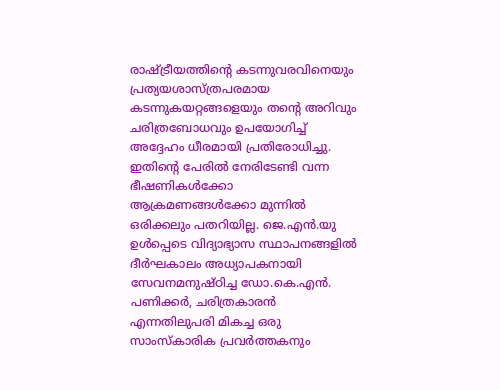രാഷ്ട്രീയത്തിന്റെ കടന്നുവരവിനെയും പ്രത്യയശാസ്ത്രപരമായ കടന്നുകയറ്റങ്ങളെയും തന്റെ അറിവും ചരിത്രബോധവും ഉപയോഗിച്ച് അദ്ദേഹം ധീരമായി പ്രതിരോധിച്ചു. ഇതിന്റെ പേരിൽ നേരിടേണ്ടി വന്ന ഭീഷണികൾക്കോ ആക്രമണങ്ങൾക്കോ മുന്നിൽ ഒരിക്കലും പതറിയില്ല. ജെ.എൻ.യു ഉൾപ്പെടെ വിദ്യാഭ്യാസ സ്ഥാപനങ്ങളിൽ ദീർഘകാലം അധ്യാപകനായി സേവനമനുഷ്ഠിച്ച ഡോ.കെ.എൻ. പണിക്കർ, ചരിത്രകാരൻ എന്നതിലുപരി മികച്ച ഒരു സാംസ്കാരിക പ്രവർത്തകനും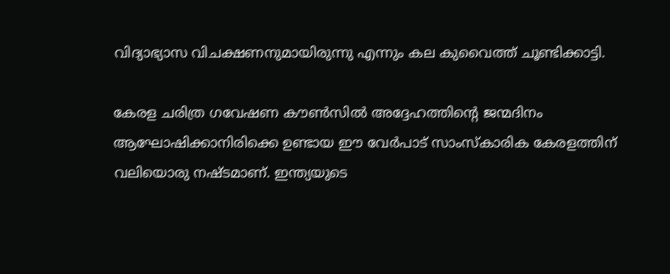വിദ്യാഭ്യാസ വിചക്ഷണനുമായിരുന്നു എന്നും കല കുവൈത്ത് ചൂണ്ടിക്കാട്ടി.

കേരള ചരിത്ര ഗവേഷണ കൗൺസിൽ അദ്ദേഹത്തിന്റെ ജന്മദിനം ആഘോഷിക്കാനിരിക്കെ ഉണ്ടായ ഈ വേർപാട് സാംസ്കാരിക കേരളത്തിന് വലിയൊരു നഷ്ടമാണ്. ഇന്ത്യയുടെ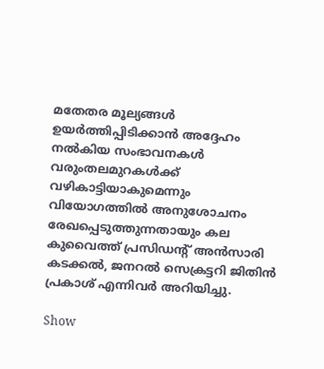മതേതര മൂല്യങ്ങൾ ഉയർത്തിപ്പിടിക്കാൻ അദ്ദേഹം നൽകിയ സംഭാവനകൾ വരുംതലമുറകൾക്ക് വഴികാട്ടിയാകുമെന്നും വിയോഗത്തിൽ അനുശോചനം രേഖപ്പെടുത്തുന്നതായും കല കുവൈത്ത് പ്രസിഡന്റ് അൻസാരി കടക്കൽ, ജനറൽ സെക്രട്ടറി ജിതിൻ പ്രകാശ് എന്നിവർ അറിയിച്ചു.

Show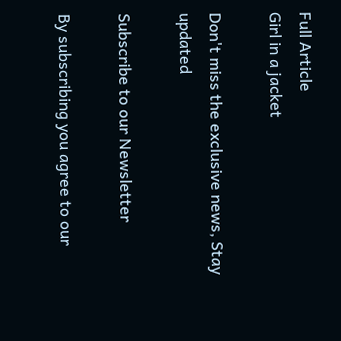Full Article
Girl in a jacket

Don't miss the exclusive news, Stay updated

Subscribe to our Newsletter

By subscribing you agree to our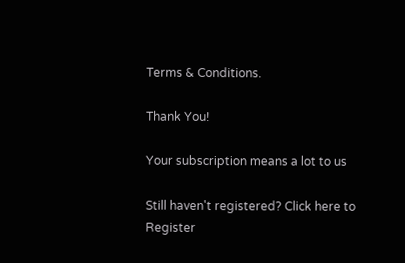Terms & Conditions.

Thank You!

Your subscription means a lot to us

Still haven't registered? Click here to Register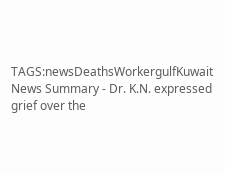TAGS:newsDeathsWorkergulfKuwait
News Summary - Dr. K.N. expressed grief over the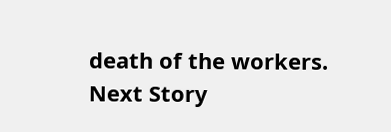death of the workers.
Next Story